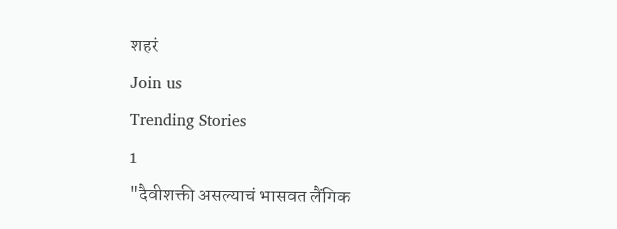शहरं
Join us
Trending Stories
1
"दैवीशक्ती असल्याचं भासवत लैंगिक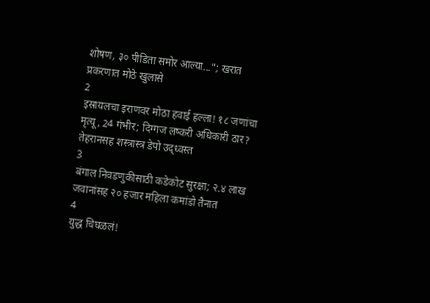शोषण, ३० पीडिता समोर आल्या..."; खरात प्रकरणात मोठे खुलासे
2
इस्रायलचा इराणवर मोठा हवाई हल्ला! १८ जणांचा मृत्यू, 24 गंभीर; दिग्गज लष्करी अधिकारी ठार? तेहरानसह शस्त्रास्त्र डेपो उद्ध्वस्त
3
बंगाल निवडणुकीसाठी कडेकोट सुरक्षा; २.४ लाख जवानांसह २० हजार महिला कमांडो तैनात
4
युद्ध चिघळलं!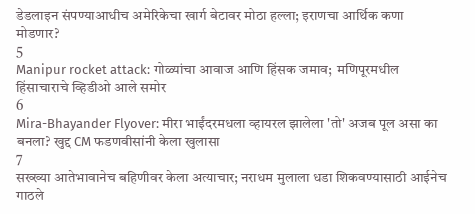डेडलाइन संपण्याआधीच अमेरिकेचा खार्ग बेटावर मोठा हल्ला; इराणचा आर्थिक कणा मोडणार?
5
Manipur rocket attack: गोळ्यांचा आवाज आणि हिंसक जमाव;  मणिपूरमधील हिंसाचाराचे व्हिडीओ आले समोर
6
Mira-Bhayander Flyover: मीरा भाईंदरमधला व्हायरल झालेला 'तो' अजब पूल असा का बनला? खुद्द CM फडणवीसांनी केला खुलासा
7
सख्ख्या आतेभावानेच बहिणीवर केला अत्याचार; नराधम मुलाला धडा शिकवण्यासाठी आईनेच गाठले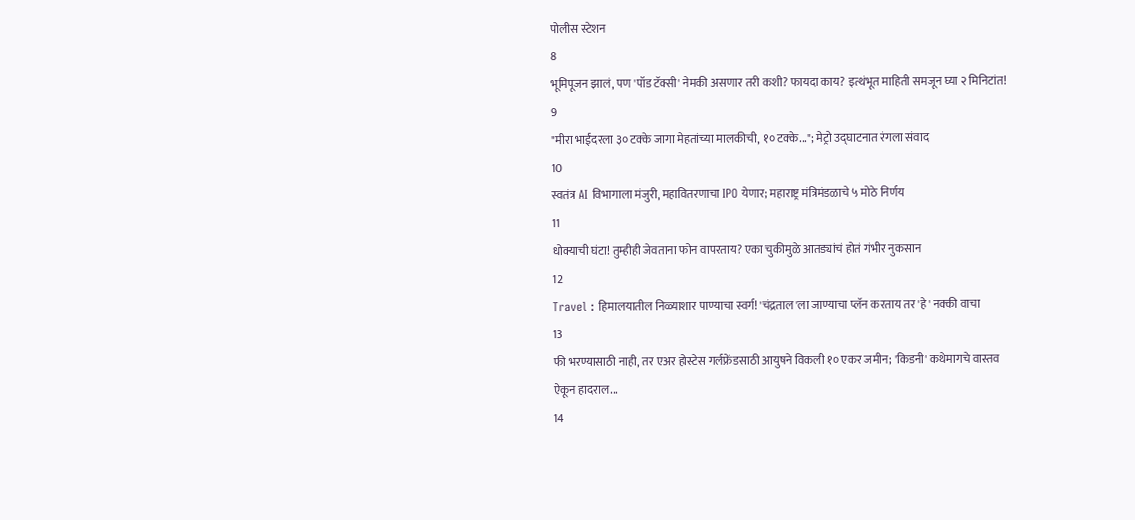पोलीस स्टेशन
8
भूमिपूजन झालं, पण 'पॉड टॅक्सी' नेमकी असणार तरी कशी? फायदा काय? इत्थंभूत माहिती समजून घ्या २ मिनिटांत!
9
"मीरा भाईंदरला ३० टक्के जागा मेहतांच्या मालकीची, १० टक्के..."; मेट्रो उद्घाटनात रंगला संवाद
10
स्वतंत्र AI विभागाला मंजुरी, महावितरणाचा IPO येणार; महाराष्ट्र मंत्रिमंडळाचे ५ मोठे निर्णय
11
धोक्याची घंटा! तुम्हीही जेवताना फोन वापरताय? एका चुकीमुळे आतड्यांचं होतं गंभीर नुकसान
12
Travel : हिमालयातील निळ्याशार पाण्याचा स्वर्ग! 'चंद्रताल'ला जाण्याचा प्लॅन करताय तर 'हे' नक्की वाचा
13
फी भरण्यासाठी नाही, तर एअर होस्टेस गर्लफ्रेंडसाठी आयुषने विकली १० एकर जमीन; 'किडनी' कथेमागचे वास्तव ऐकून हादराल...
14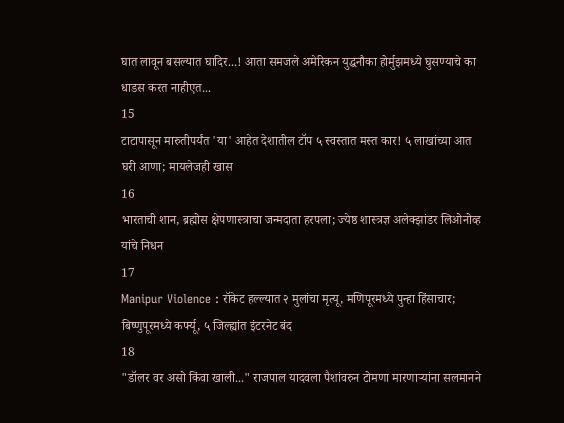घात लावून बसल्यात घादिर...! आता समजले अमेरिकन युद्धनौका होर्मुझमध्ये घुसण्याचे का धाडस करत नाहीएत...
15
टाटापासून मारुतीपर्यंत 'या' आहेत देशातील टॉप ५ स्वस्तात मस्त कार! ५ लाखांच्या आत घरी आणा; मायलेजही खास
16
भारताची शान, ब्रह्मोस क्षेपणास्त्राचा जन्मदाता हरपला; ज्येष्ठ शास्त्रज्ञ अलेक्झांडर लिओनोव्ह यांचे निधन
17
Manipur Violence : रॉकेट हल्ल्यात २ मुलांचा मृत्यू, मणिपूरमध्ये पुन्हा हिंसाचार; बिष्णुपूरमध्ये कर्फ्यू, ५ जिल्ह्यांत इंटरनेट बंद
18
"डॉलर वर असो किंवा खाली..." राजपाल यादवला पैशांवरुन टोमणा मारणाऱ्यांना सलमानने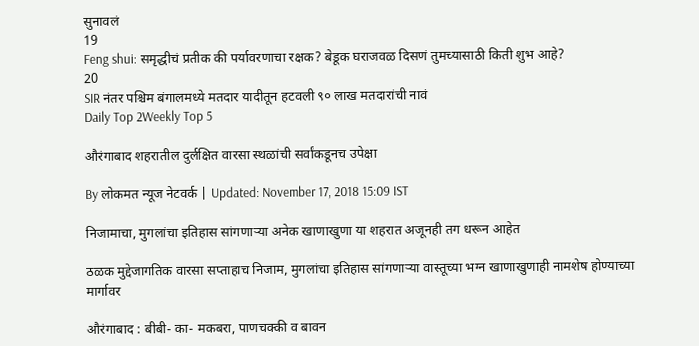सुनावलं
19
Feng shui: समृद्धीचं प्रतीक की पर्यावरणाचा रक्षक? बेडूक घराजवळ दिसणं तुमच्यासाठी किती शुभ आहे?
20
SIR नंतर पश्चिम बंगालमध्ये मतदार यादीतून हटवली ९० लाख मतदारांची नावं
Daily Top 2Weekly Top 5

औरंगाबाद शहरातील दुर्लक्षित वारसा स्थळांची सर्वांकडूनच उपेक्षा

By लोकमत न्यूज नेटवर्क | Updated: November 17, 2018 15:09 IST

निजामाचा, मुगलांचा इतिहास सांगणाऱ्या अनेक खाणाखुणा या शहरात अजूनही तग धरून आहेत

ठळक मुद्देजागतिक वारसा सप्ताहाच निजाम, मुगलांचा इतिहास सांगणाऱ्या वास्तूच्या भग्न खाणाखुणाही नामशेष होण्याच्या मार्गावर

औरंगाबाद : बीबी- का- मकबरा, पाणचक्की व बावन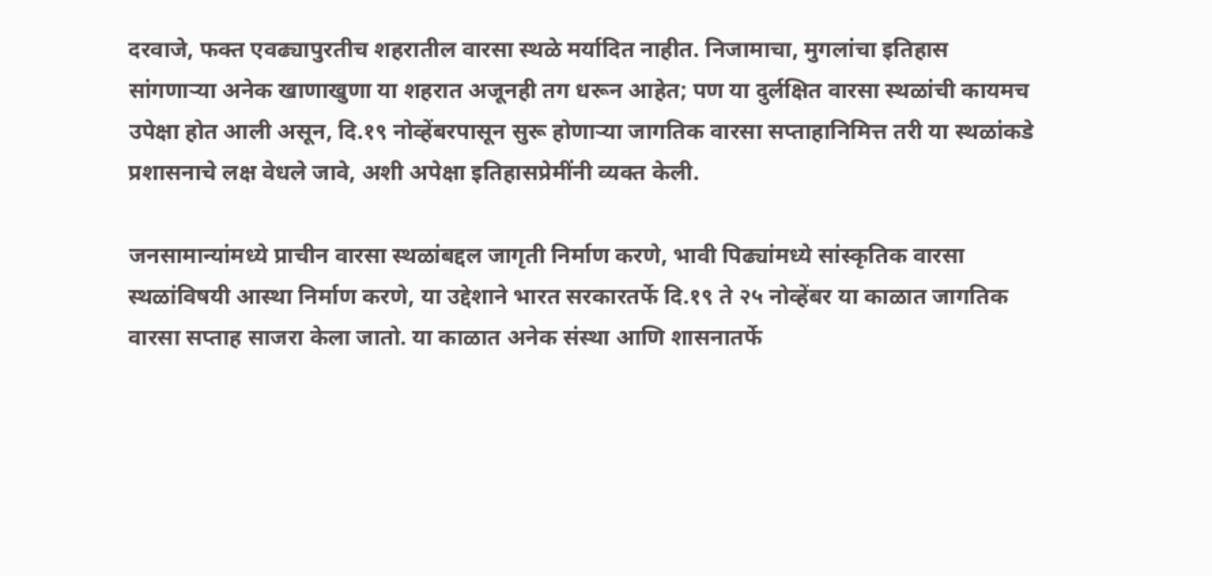दरवाजे, फक्त एवढ्यापुरतीच शहरातील वारसा स्थळे मर्यादित नाहीत. निजामाचा, मुगलांचा इतिहास सांगणाऱ्या अनेक खाणाखुणा या शहरात अजूनही तग धरून आहेत; पण या दुर्लक्षित वारसा स्थळांची कायमच उपेक्षा होत आली असून, दि.१९ नोव्हेंबरपासून सुरू होणाऱ्या जागतिक वारसा सप्ताहानिमित्त तरी या स्थळांकडे प्रशासनाचे लक्ष वेधले जावे, अशी अपेक्षा इतिहासप्रेमींनी व्यक्त केली.

जनसामान्यांमध्ये प्राचीन वारसा स्थळांबद्दल जागृती निर्माण करणे, भावी पिढ्यांमध्ये सांस्कृतिक वारसा स्थळांविषयी आस्था निर्माण करणे, या उद्देशाने भारत सरकारतर्फे दि.१९ ते २५ नोव्हेंबर या काळात जागतिक वारसा सप्ताह साजरा केला जातो. या काळात अनेक संस्था आणि शासनातर्फे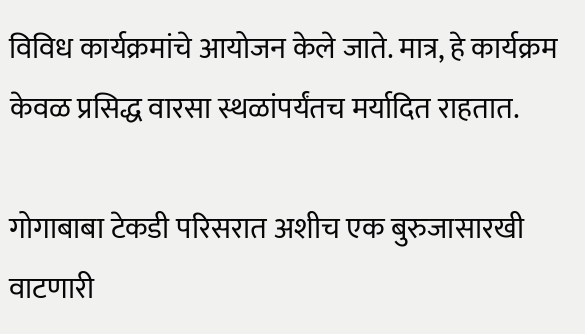विविध कार्यक्रमांचे आयोजन केले जाते. मात्र, हे कार्यक्रम केवळ प्रसिद्ध वारसा स्थळांपर्यंतच मर्यादित राहतात.

गोगाबाबा टेकडी परिसरात अशीच एक बुरुजासारखी वाटणारी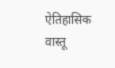ऐतिहासिक वास्तू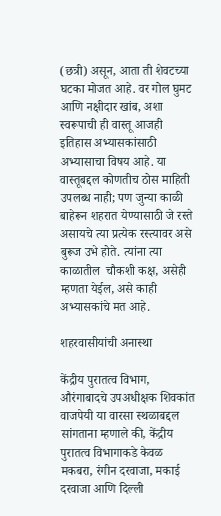(छत्री) असून, आता ती शेवटच्या घटका मोजत आहे. वर गोल घुमट आणि नक्षीदार खांब, अशा स्वरूपाची ही वास्तू आजही इतिहास अभ्यासकांसाठी अभ्यासाचा विषय आहे. या वास्तूबद्दल कोणतीच ठोस माहिती उपलब्ध नाही; पण जुन्या काळी बाहेरून शहरात येण्यासाठी जे रस्ते असायचे त्या प्रत्येक रस्त्यावर असे बुरूज उभे होते. त्यांना त्या काळातील  चौकशी कक्ष, असेही म्हणता येईल, असे काही अभ्यासकांचे मत आहे.

शहरवासीयांची अनास्था

केंद्रीय पुरातत्व विभाग, औरंगाबादचे उपअधीक्षक शिवकांत वाजपेयी या वारसा स्थळाबद्दल सांगताना म्हणाले की, केंद्रीय पुरातत्व विभागाकडे केवळ मकबरा, रंगीन दरवाजा, मकाई दरवाजा आणि दिल्ली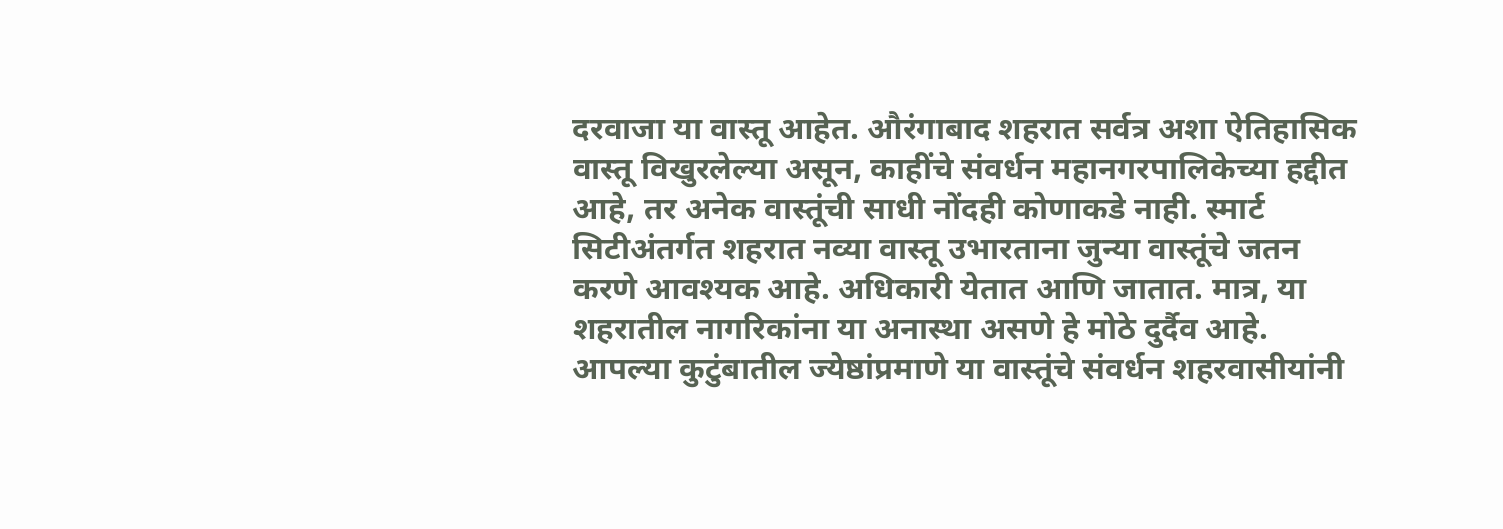दरवाजा या वास्तू आहेत. औरंगाबाद शहरात सर्वत्र अशा ऐतिहासिक वास्तू विखुरलेल्या असून, काहींचे संवर्धन महानगरपालिकेच्या हद्दीत आहे, तर अनेक वास्तूंची साधी नोंदही कोणाकडे नाही. स्मार्ट सिटीअंतर्गत शहरात नव्या वास्तू उभारताना जुन्या वास्तूंचे जतन करणे आवश्यक आहे. अधिकारी येतात आणि जातात. मात्र, या शहरातील नागरिकांना या अनास्था असणे हे मोठे दुर्दैव आहे. आपल्या कुटुंबातील ज्येष्ठांप्रमाणे या वास्तूंचे संवर्धन शहरवासीयांनी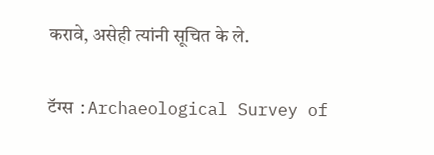करावे, असेही त्यांनी सूचित के ले.

टॅग्स :Archaeological Survey of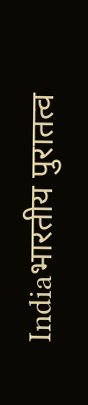Indiaभारतीय पुरातत्व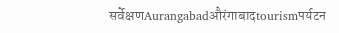सर्वेक्षणAurangabadऔरंगाबादtourismपर्यटन